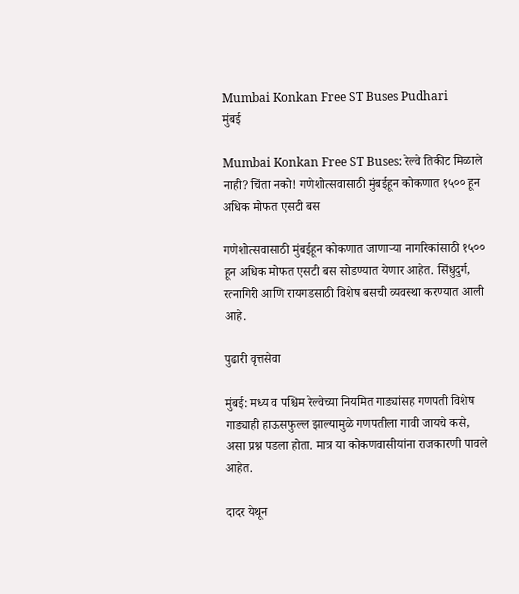Mumbai Konkan Free ST Buses Pudhari
मुंबई

Mumbai Konkan Free ST Buses: रेल्वे तिकीट मिळाले नाही? चिंता नको! गणेशोत्सवासाठी मुंबईहून कोकणात १५०० हून अधिक मोफत एसटी बस

गणेशोत्सवासाठी मुंबईहून कोकणात जाणाऱ्या नागरिकांसाठी १५०० हून अधिक मोफत एसटी बस सोडण्यात येणार आहेत. सिंधुदुर्ग, रत्नागिरी आणि रायगडसाठी विशेष बसची व्यवस्था करण्यात आली आहे.

पुढारी वृत्तसेवा

मुंबई: मध्य व पश्चिम रेल्वेच्या नियमित गाड्यांसह गणपती विशेष गाड्याही हाऊसफुल्ल झाल्यामुळे गणपतीला गावी जायचे कसे, असा प्रश्न पडला होता. मात्र या कोकणवासीयांना राजकारणी पावले आहेत.

दादर येथून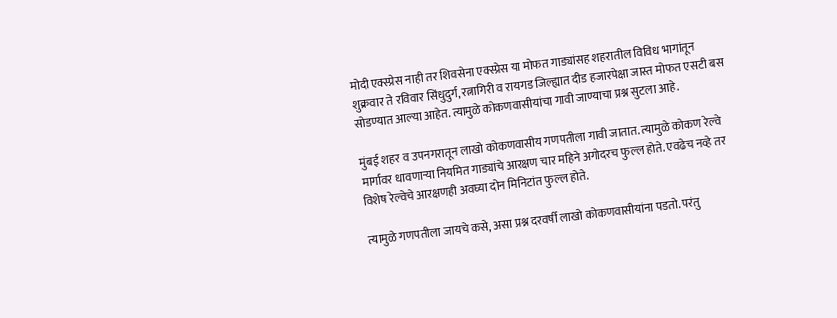मोदी एक्स्प्रेस नाही तर शिवसेना एक्स्प्रेस या मोफत गाड्यांसह शहरातील विविध भागांतून शुक्रवार ते रविवार सिंधुदुर्ग, रत्नागिरी व रायगड जिल्ह्यात दीड हजारपेक्षा जास्त मोफत एसटी बस सोडण्यात आल्या आहेत. त्यामुळे कोकणवासीयांचा गावी जाण्याचा प्रश्न सुटला आहे.

मुंबई शहर व उपनगरातून लाखो कोकणवासीय गणपतीला गावी जातात. त्यामुळे कोकण रेल्वे मार्गावर धावणाऱ्या नियमित गाड्यांचे आरक्षण चार महिने अगोदरच फुल्ल होते. एवढेच नव्हे तर विशेष रेल्वेचे आरक्षणही अवघ्या दोन मिनिटांत फुल्ल होते.

त्यामुळे गणपतीला जायचे कसे, असा प्रश्न दरवर्षी लाखो कोकणवासीयांना पडतो. परंतु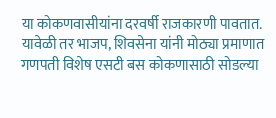या कोकणवासीयांना दरवर्षी राजकारणी पावतात. यावेळी तर भाजप, शिवसेना यांनी मोठ्या प्रमाणात गणपती विशेष एसटी बस कोकणासाठी सोडल्या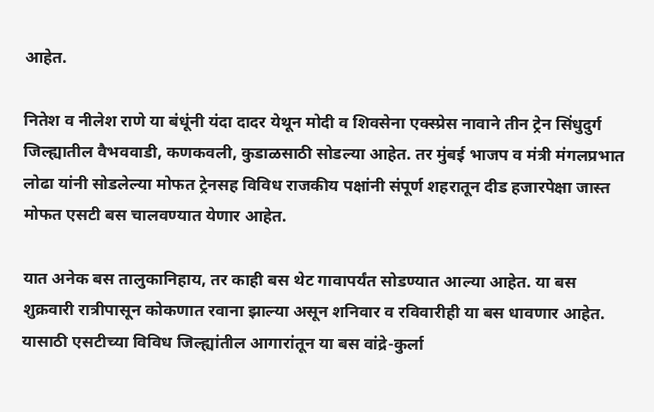आहेत.

नितेश व नीलेश राणे या बंधूंनी यंदा दादर येथून मोदी व शिवसेना एक्स्प्रेस नावाने तीन ट्रेन सिंधुदुर्ग जिल्ह्यातील वैभववाडी, कणकवली, कुडाळसाठी सोडल्या आहेत. तर मुंबई भाजप व मंत्री मंगलप्रभात लोढा यांनी सोडलेल्या मोफत ट्रेनसह विविध राजकीय पक्षांनी संपूर्ण शहरातून दीड हजारपेक्षा जास्त मोफत एसटी बस चालवण्यात येणार आहेत.

यात अनेक बस तालुकानिहाय, तर काही बस थेट गावापर्यंत सोडण्यात आल्या आहेत. या बस शुक्रवारी रात्रीपासून कोकणात रवाना झाल्या असून शनिवार व रविवारीही या बस धावणार आहेत. यासाठी एसटीच्या विविध जिल्ह्यांतील आगारांतून या बस वांद्रे-कुर्ला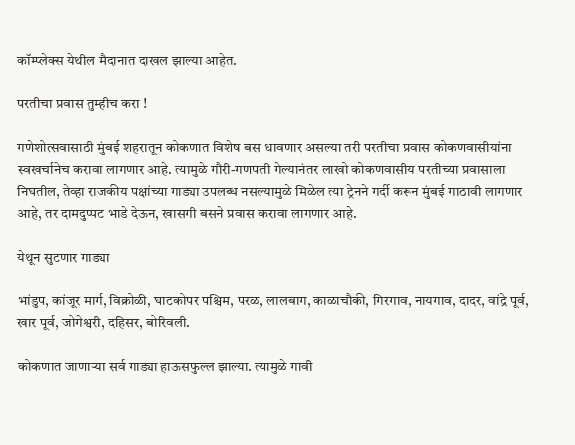कॉम्प्लेक्स येथील मैदानात दाखल झाल्या आहेत.

परतीचा प्रवास तुम्हीच करा !

गणेशोत्सवासाठी मुंबई शहरातून कोकणात विशेष बस धावणार असल्या तरी परतीचा प्रवास कोकणवासीयांना स्वखर्चानेच करावा लागणार आहे. त्यामुळे गौरी-गणपती गेल्यानंतर लाखो कोकणवासीय परतीच्या प्रवासाला निघतील, तेव्हा राजकीय पक्षांच्या गाड्या उपलब्ध नसल्यामुळे मिळेल त्या ट्रेनने गर्दी करून मुंबई गाठावी लागणार आहे, तर दामदुप्पट भाडे देऊन, खासगी बसने प्रवास करावा लागणार आहे.

येथून सुटणार गाड्या

भांडुप, कांजूर मार्ग, विक्रोळी, घाटकोपर पश्चिम, परळ, लालबाग, काळाचौकी, गिरगाव, नायगाव, दादर, वांद्रे पूर्व, खार पूर्व, जोगेश्वरी, दहिसर, बोरिवली.

कोकणात जाणाऱ्या सर्व गाड्या हाऊसफुल्ल झाल्या. त्यामुळे गावी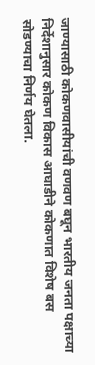जाण्यासाठी कोकणवासीयांची वणवण बघून भारतीय जनता पक्षाच्या निर्देशानुसार कोकण विकास आघाडीने कोकणात विशेष बस सोडण्याचा निर्णय घेतला.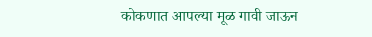कोकणात आपल्या मूळ गावी जाऊन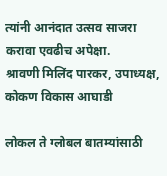त्यांनी आनंदात उत्सव साजरा करावा एवढीच अपेक्षा.
श्रावणी मिलिंद पारकर, उपाध्यक्ष, कोकण विकास आघाडी

लोकल ते ग्लोबल बातम्यांसाठी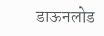डाऊनलोड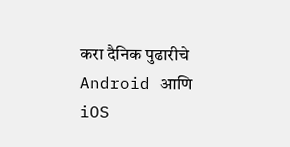करा दैनिक पुढारीचे Android आणि iOS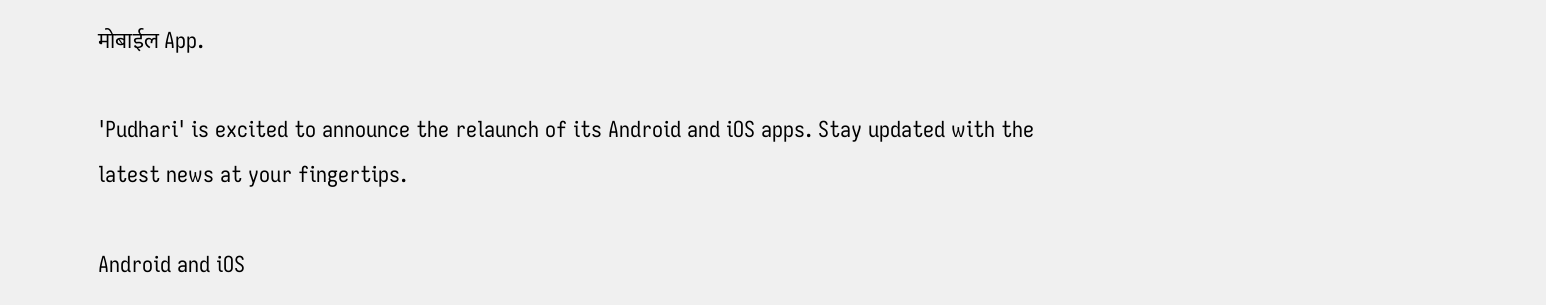मोबाईल App.

'Pudhari' is excited to announce the relaunch of its Android and iOS apps. Stay updated with the latest news at your fingertips.

Android and iOS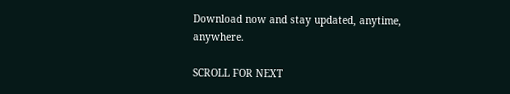Download now and stay updated, anytime, anywhere.

SCROLL FOR NEXT